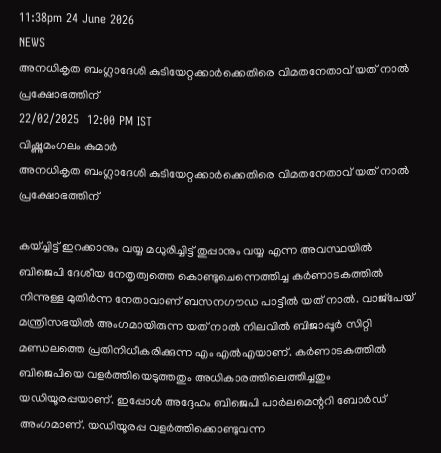11:38pm 24 June 2026
NEWS
അനധികൃത ബംഗ്ലാദേശി കുടിയേറ്റക്കാർക്കെതിരെ വിമതനേതാവ് യത് നാൽ പ്രക്ഷോഭത്തിന്
22/02/2025  12:00 PM IST
വിഷ്ണുമംഗലം കുമാർ
അനധികൃത ബംഗ്ലാദേശി കുടിയേറ്റക്കാർക്കെതിരെ വിമതനേതാവ് യത് നാൽ പ്രക്ഷോഭത്തിന്

കയ്ച്ചിട്ട് ഇറക്കാനും വയ്യ മധുരിച്ചിട്ട് തുപ്പാനും വയ്യ എന്ന അവസ്ഥയിൽ ബിജെപി ദേശീയ നേതൃത്വത്തെ കൊണ്ടുചെന്നെത്തിച്ച കർണാടകത്തിൽ നിന്നുള്ള മുതിർന്ന നേതാവാണ് ബസനഗൗഡ പാട്ടീൽ യത് നാൽ. വാജ്പേയ് മന്ത്രിസഭയിൽ അംഗമായിരുന്ന യത് നാൽ നിലവിൽ ബിജാപ്പൂർ സിറ്റി മണ്ഡലത്തെ പ്രതിനിധീകരിക്കുന്ന എം എൽഎയാണ്. കർണാടകത്തിൽ ബിജെപിയെ വളർത്തിയെടുത്തതും അധികാരത്തിലെത്തിച്ചതും യഡിയൂരപ്പയാണ്. ഇപ്പോൾ അദ്ദേഹം ബിജെപി പാർലമെന്ററി ബോർഡ് അംഗമാണ്. യഡിയൂരപ്പ വളർത്തിക്കൊണ്ടുവന്ന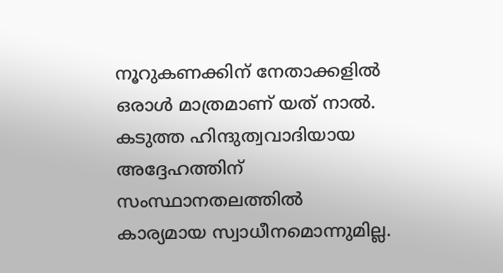നൂറുകണക്കിന് നേതാക്കളിൽ ഒരാൾ മാത്രമാണ് യത് നാൽ. കടുത്ത ഹിന്ദുത്വവാദിയായ അദ്ദേഹത്തിന് സംസ്ഥാനതലത്തിൽ കാര്യമായ സ്വാധീനമൊന്നുമില്ല.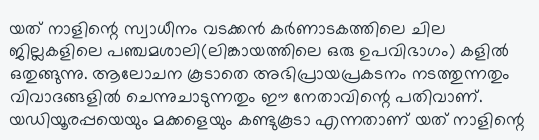യത് നാളിന്റെ സ്വാധീനം വടക്കൻ കർണാടകത്തിലെ ചില ജില്ലകളിലെ പഞ്ചമശാലി(ലിങ്കായത്തിലെ ഒരു ഉപവിഭാഗം) കളിൽ ഒതുങ്ങുന്നു. ആലോചന കൂടാതെ അഭിപ്രായപ്രകടനം നടത്തുന്നതും വിവാദങ്ങളിൽ ചെന്നുചാടുന്നതും ഈ നേതാവിന്റെ പതിവാണ്. യഡിയൂരപ്പയെയും മക്കളെയും കണ്ടുകൂടാ എന്നതാണ് യത് നാളിന്റെ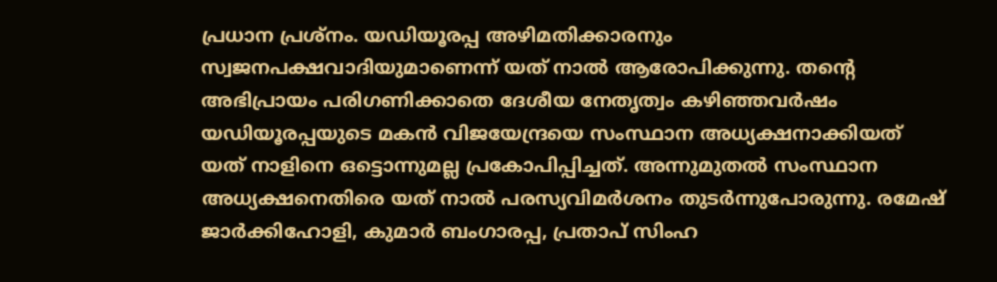പ്രധാന പ്രശ്നം. യഡിയൂരപ്പ അഴിമതിക്കാരനും സ്വജനപക്ഷവാദിയുമാണെന്ന് യത് നാൽ ആരോപിക്കുന്നു. തന്റെ അഭിപ്രായം പരിഗണിക്കാതെ ദേശീയ നേതൃത്വം കഴിഞ്ഞവർഷം യഡിയൂരപ്പയുടെ മകൻ വിജയേന്ദ്രയെ സംസ്ഥാന അധ്യക്ഷനാക്കിയത് യത് നാളിനെ ഒട്ടൊന്നുമല്ല പ്രകോപിപ്പിച്ചത്. അന്നുമുതൽ സംസ്ഥാന അധ്യക്ഷനെതിരെ യത് നാൽ പരസ്യവിമർശനം തുടർന്നുപോരുന്നു. രമേഷ് ജാർക്കിഹോളി, കുമാർ ബംഗാരപ്പ, പ്രതാപ് സിംഹ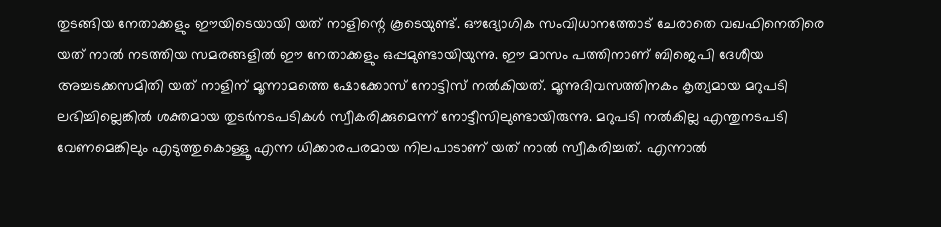തുടങ്ങിയ നേതാക്കളും ഈയിടെയായി യത് നാളിന്റെ കൂടെയുണ്ട്. ഔദ്യോഗിക സംവിധാനത്തോട് ചേരാതെ വഖഫിനെതിരെ യത് നാൽ നടത്തിയ സമരങ്ങളിൽ ഈ നേതാക്കളും ഒപ്പമുണ്ടായിയുന്നു. ഈ മാസം പത്തിനാണ് ബിജെപി ദേശീയ അച്ചടക്കസമിതി യത് നാളിന് മൂന്നാമത്തെ ഷോക്കോസ് നോട്ടിസ് നൽകിയത്. മൂന്നുദിവസത്തിനകം കൃത്യമായ മറുപടി ലഭിച്ചില്ലെങ്കിൽ ശക്തമായ തുടർനടപടികൾ സ്വീകരിക്കുമെന്ന് നോട്ടീസിലുണ്ടായിരുന്നു. മറുപടി നൽകില്ല എന്തുനടപടി വേണമെങ്കിലും എടുത്തുകൊള്ളൂ എന്ന ധിക്കാരപരമായ നിലപാടാണ് യത് നാൽ സ്വീകരിച്ചത്. എന്നാൽ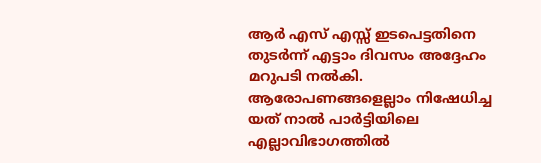ആർ എസ് എസ്സ് ഇടപെട്ടതിനെ തുടർന്ന് എട്ടാം ദിവസം അദ്ദേഹം മറുപടി നൽകി. ആരോപണങ്ങളെല്ലാം നിഷേധിച്ച യത് നാൽ പാർട്ടിയിലെ എല്ലാവിഭാഗത്തിൽ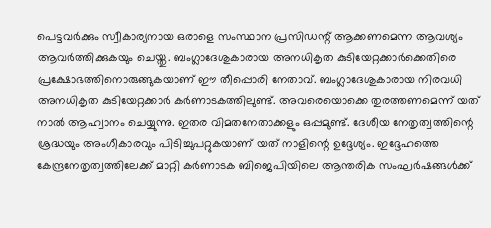പെട്ടവർക്കും സ്വീകാര്യനായ ഒരാളെ സംസ്ഥാന പ്രസിഡന്റ് ആക്കണമെന്ന ആവശ്യം ആവർത്തിക്കുകയും ചെയ്തു. ബംഗ്ലാദേശുകാരായ അനധികൃത കുടിയേറ്റക്കാർക്കെതിരെ പ്രക്ഷോഭത്തിനൊരുങ്ങുകയാണ് ഈ തീപ്പൊരി നേതാവ്. ബംഗ്ലാദേശുകാരായ നിരവധി അനധികൃത കുടിയേറ്റക്കാർ കർണാടകത്തിലുണ്ട്. അവരെയൊക്കെ തുരത്തണമെന്ന് യത് നാൽ ആഹ്വാനം ചെയ്യുന്നു. ഇതര വിമതനേതാക്കളും ഒപ്പമുണ്ട്. ദേശീയ നേതൃത്വത്തിന്റെ ശ്രദ്ധയും അംഗീകാരവും പിടിച്ചുപറ്റുകയാണ് യത് നാളിന്റെ ഉദ്ദേശ്യം. ഇദ്ദേഹത്തെ കേന്ദ്രനേതൃത്വത്തിലേക്ക് മാറ്റി കർണാടക ബിജെപിയിലെ ആന്തരിക സംഘർഷങ്ങൾക്ക്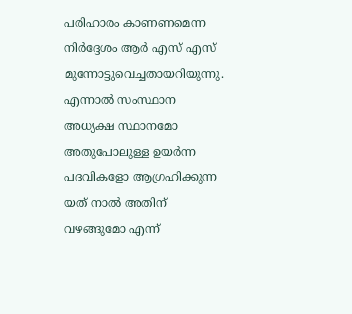പരിഹാരം കാണണമെന്ന നിർദ്ദേശം ആർ എസ് എസ് മുന്നോട്ടുവെച്ചതായറിയുന്നു. എന്നാൽ സംസ്ഥാന അധ്യക്ഷ സ്ഥാനമോ അതുപോലുള്ള ഉയർന്ന പദവികളോ ആഗ്രഹിക്കുന്ന യത് നാൽ അതിന് വഴങ്ങുമോ എന്ന്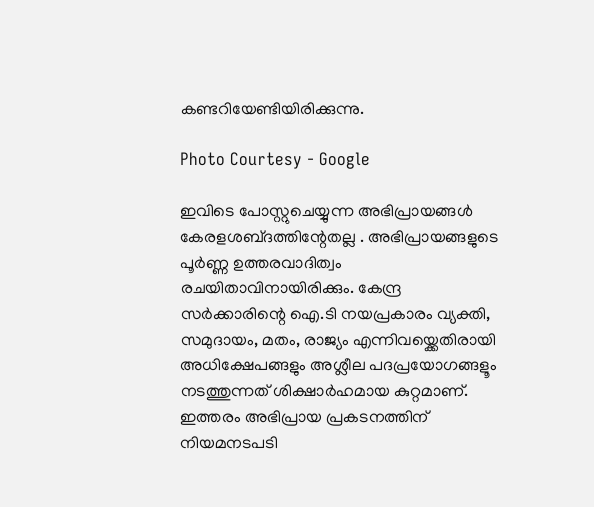കണ്ടറിയേണ്ടിയിരിക്കുന്നു.

Photo Courtesy - Google

ഇവിടെ പോസ്റ്റുചെയ്യുന്ന അഭിപ്രായങ്ങള്‍ കേരളശബ്‌ദത്തിന്റേതല്ല . അഭിപ്രായങ്ങളുടെ പൂര്‍ണ്ണ ഉത്തരവാദിത്വം രചയിതാവിനായിരിക്കും. കേന്ദ്ര സർക്കാരിന്റെ ഐ.ടി നയപ്രകാരം വ്യക്തി, സമുദായം, മതം, രാജ്യം എന്നിവയ്ക്കെതിരായി അധിക്ഷേപങ്ങളും അശ്ലീല പദപ്രയോഗങ്ങളൂം നടത്തുന്നത് ശിക്ഷാര്‍ഹമായ കുറ്റമാണ്. ഇത്തരം അഭിപ്രായ പ്രകടനത്തിന് നിയമനടപടി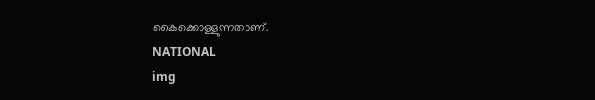കൈക്കൊള്ളുന്നതാണ്.
NATIONAL
img